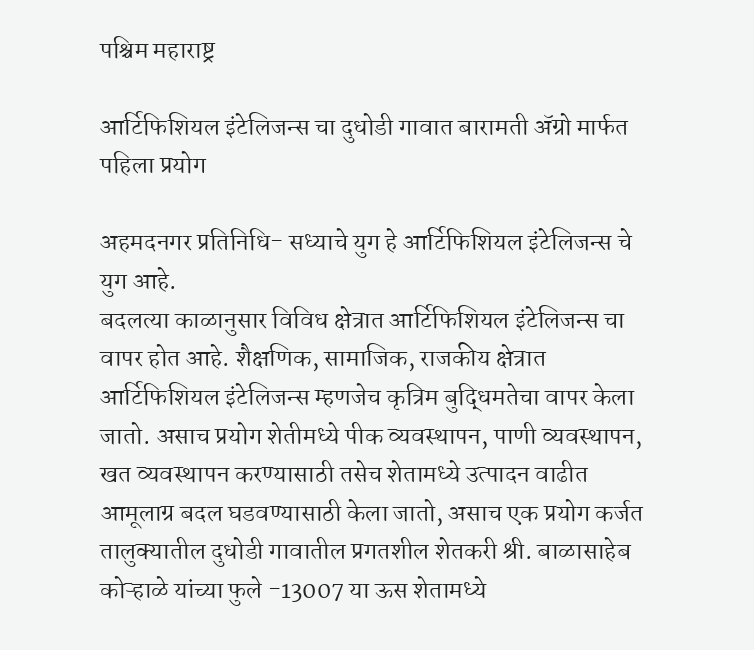पश्चिम महाराष्ट्र

आर्टिफिशियल इंटेलिजन्स चा दुधोडी गावात बारामती ॲग्रो मार्फत पहिला प्रयोग

अहमदनगर प्रतिनिधि- सध्याचे युग हे आर्टिफिशियल इंटेलिजन्स चे युग आहे.
बदलत्या काळानुसार विविध क्षेत्रात आर्टिफिशियल इंटेलिजन्स चा वापर होत आहे. शैक्षणिक, सामाजिक, राजकीय क्षेत्रात आर्टिफिशियल इंटेलिजन्स म्हणजेच कृत्रिम बुद्धिमतेचा वापर केला जातो. असाच प्रयोग शेतीमध्ये पीक व्यवस्थापन, पाणी व्यवस्थापन, खत व्यवस्थापन करण्यासाठी तसेच शेतामध्ये उत्पादन वाढीत आमूलाग्र बदल घडवण्यासाठी केला जातो, असाच एक प्रयोग कर्जत तालुक्यातील दुधोडी गावातील प्रगतशील शेतकरी श्री. बाळासाहेब कोऱ्हाळे यांच्या फुले -13007 या ऊस शेतामध्ये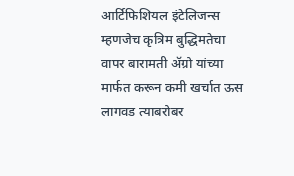आर्टिफिशियल इंटेलिजन्स म्हणजेच कृत्रिम बुद्धिमतेचा वापर बारामती ॲग्रो यांच्या मार्फत करून कमी खर्चात ऊस लागवड त्याबरोबर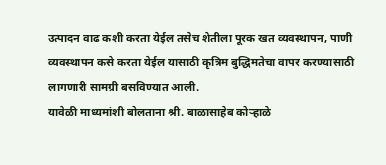उत्पादन वाढ कशी करता येईल तसेच शेतीला पूरक खत व्यवस्थापन, पाणी व्यवस्थापन कसे करता येईल यासाठी कृत्रिम बुद्धिमतेचा वापर करण्यासाठी लागणारी सामग्री बसविण्यात आली.
यावेळी माध्यमांशी बोलताना श्री. बाळासाहेब कोऱ्हाळे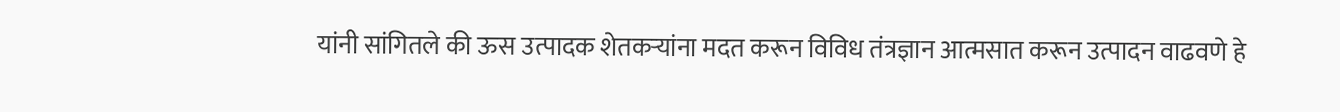यांनी सांगितले की ऊस उत्पादक शेतकऱ्यांना मदत करून विविध तंत्रज्ञान आत्मसात करून उत्पादन वाढवणे हे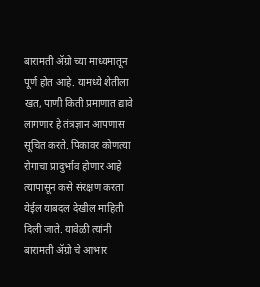बारामती ॲग्रो च्या माध्यमातून पूर्ण होत आहे. यामध्ये शेतीला खत, पाणी किती प्रमाणात द्यावे लागणार हे तंत्रज्ञान आपणास सूचित करते. पिकावर कोणत्या रोगाचा प्रादुर्भाव होणार आहे त्यापासून कसे संरक्षण करता येईल याबदल देखील माहिती दिली जाते. यावेळी त्यांनी बारामती ॲग्रो चे आभार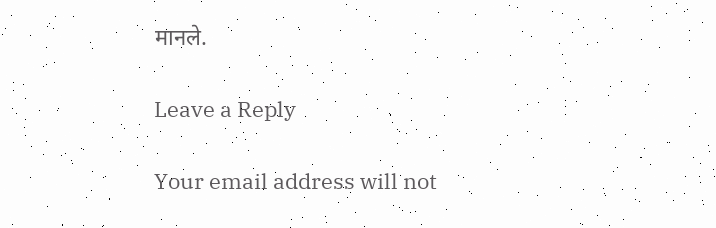मानले.

Leave a Reply

Your email address will not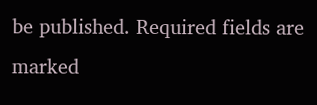be published. Required fields are marked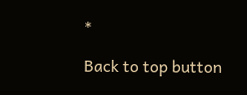*

Back to top button